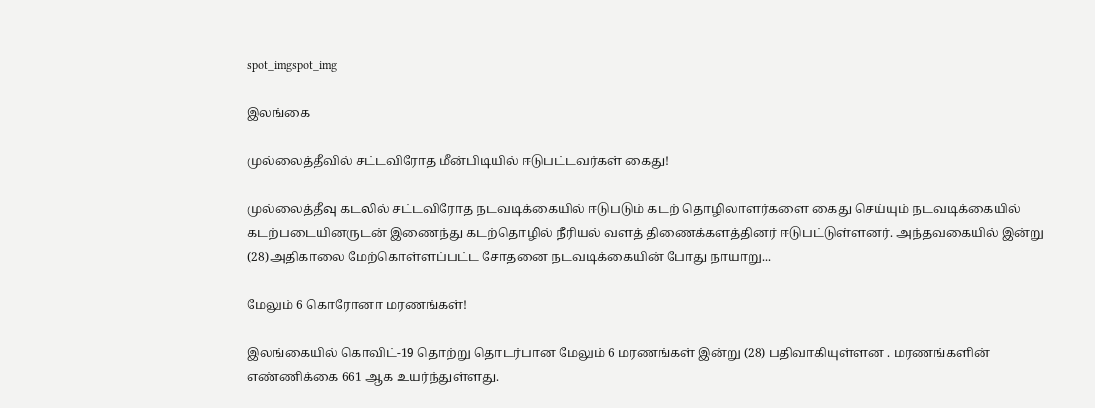spot_imgspot_img

இலங்கை

முல்லைத்தீவில் சட்டவிரோத மீன்பிடியில் ஈடுபட்டவர்கள் கைது!

முல்லைத்தீவு கடலில் சட்டவிரோத நடவடிக்கையில் ஈடுபடும் கடற் தொழிலாளர்களை கைது செய்யும் நடவடிக்கையில் கடற்படையினருடன் இணைந்து கடற்தொழில் நீரியல் வளத் திணைக்களத்தினர் ஈடுபட்டுள்ளனர். அந்தவகையில் இன்று (28)அதிகாலை மேற்கொள்ளப்பட்ட சோதனை நடவடிக்கையின் போது நாயாறு...

மேலும் 6 கொரோனா மரணங்கள்!

இலங்கையில் கொவிட்-19 தொற்று தொடர்பான மேலும் 6 மரணங்கள் இன்று (28) பதிவாகியுள்ளன . மரணங்களின் எண்ணிக்கை 661 ஆக உயர்ந்துள்ளது.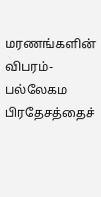மரணங்களின் விபரம்- பல்லேகம பிரதேசத்தைச்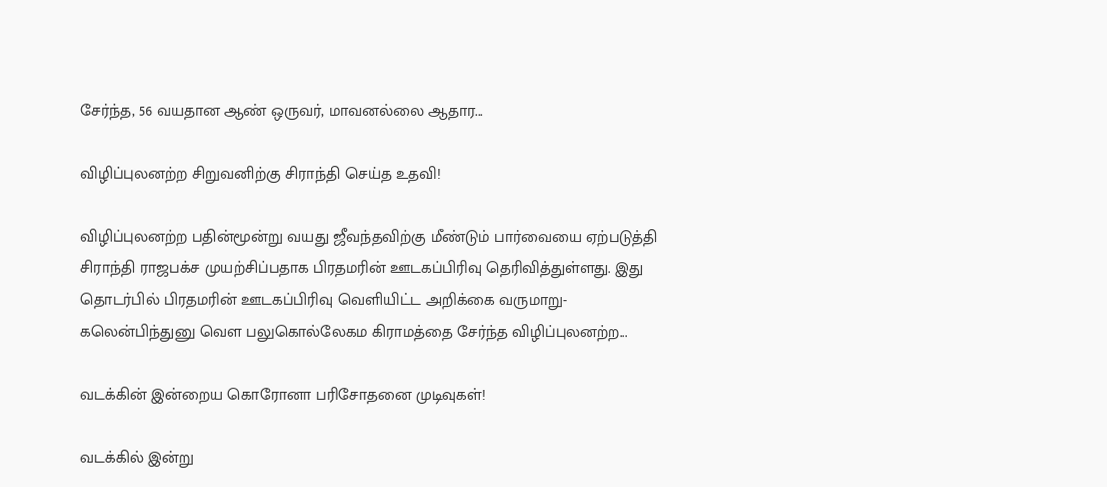சேர்ந்த, 56 வயதான ஆண் ஒருவர், மாவனல்லை ஆதார...

விழிப்புலனற்ற சிறுவனிற்கு சிராந்தி செய்த உதவி!

விழிப்புலனற்ற பதின்மூன்று வயது ஜீவந்தவிற்கு மீண்டும் பார்வையை ஏற்படுத்தி சிராந்தி ராஜபக்ச முயற்சிப்பதாக பிரதமரின் ஊடகப்பிரிவு தெரிவித்துள்ளது. இது தொடர்பில் பிரதமரின் ஊடகப்பிரிவு வெளியிட்ட அறிக்கை வருமாறு- கலென்பிந்துனு வௌ பலுகொல்லேகம கிராமத்தை சேர்ந்த விழிப்புலனற்ற...

வடக்கின் இன்றைய கொரோனா பரிசோதனை முடிவுகள்!

வடக்கில் இன்று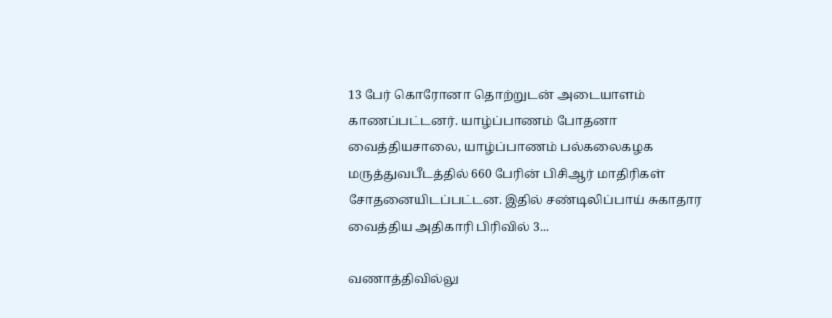13 பேர் கொரோனா தொற்றுடன் அடையாளம் காணப்பட்டனர். யாழ்ப்பாணம் போதனா வைத்தியசாலை, யாழ்ப்பாணம் பல்கலைகழக மருத்துவபீடத்தில் 660 பேரின் பிசிஆர் மாதிரிகள் சோதனையிடப்பட்டன. இதில் சண்டிலிப்பாய் சுகாதார வைத்திய அதிகாரி பிரிவில் 3...

வணாத்திவில்லு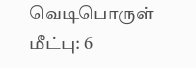வெடிபொருள் மீட்பு: 6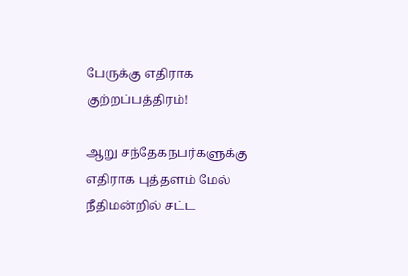பேருக்கு எதிராக குற்றப்பத்திரம்!

ஆறு சந்தேகநபர்களுக்கு எதிராக புத்தளம் மேல் நீதிமன்றில் சட்ட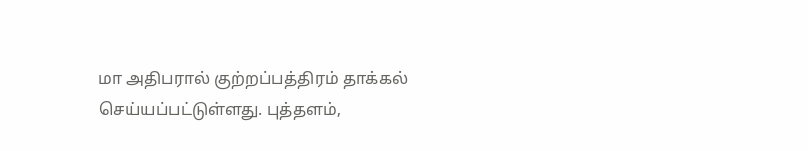மா அதிபரால் குற்றப்பத்திரம் தாக்கல் செய்யப்பட்டுள்ளது. புத்தளம்,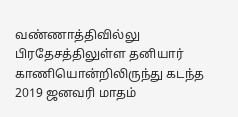வண்ணாத்திவில்லு பிரதேசத்திலுள்ள தனியார் காணியொன்றிலிருந்து கடந்த 2019 ஜனவரி மாதம்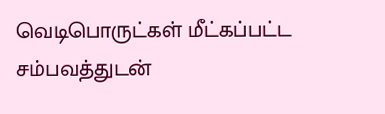வெடிபொருட்கள் மீட்கப்பட்ட சம்பவத்துடன்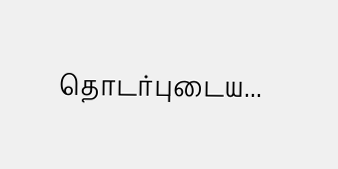தொடர்புடைய...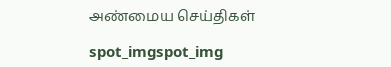அண்மைய செய்திகள்

spot_imgspot_img